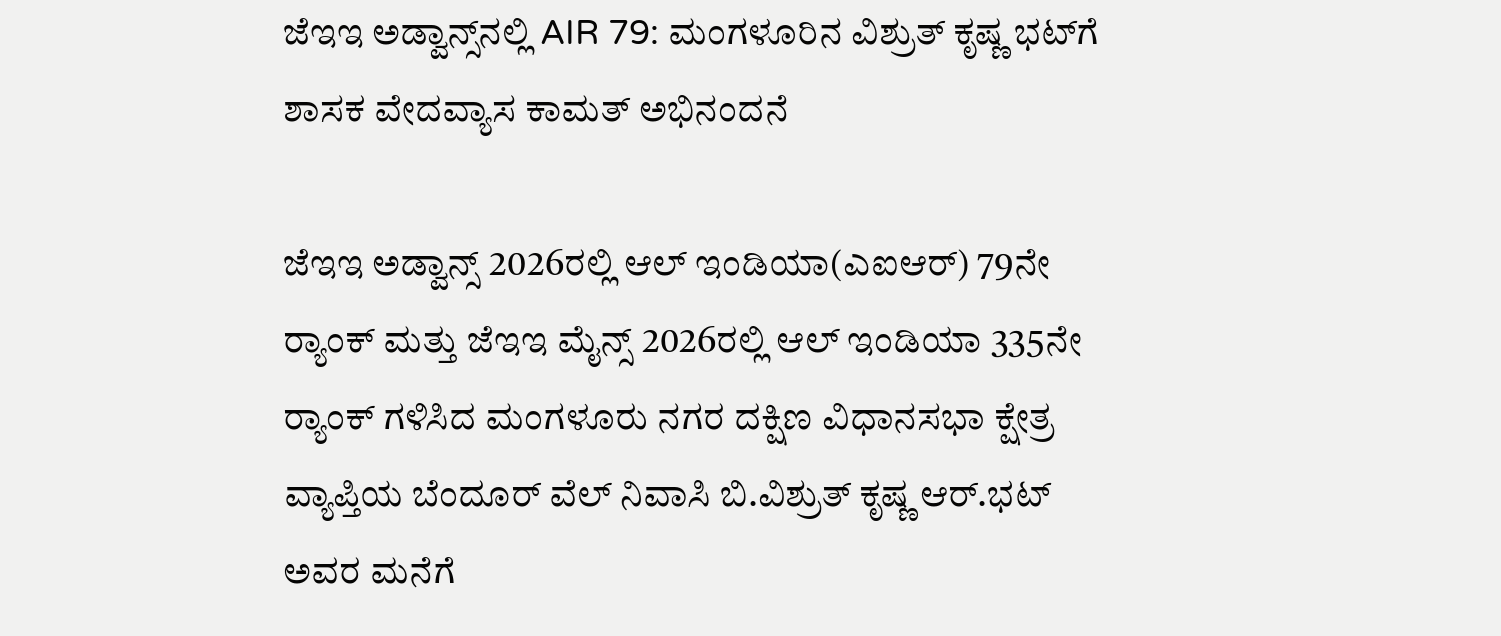ಜೆಇಇ ಅಡ್ವಾನ್ಸ್‌ನಲ್ಲಿ AIR 79: ಮಂಗಳೂರಿನ ವಿಶ್ರುತ್ ಕೃಷ್ಣ ಭಟ್‌ಗೆ ಶಾಸಕ ವೇದವ್ಯಾಸ ಕಾಮತ್ ಅಭಿನಂದನೆ

ಜೆಇಇ ಅಡ್ವಾನ್ಸ್ 2026ರಲ್ಲಿ ಆಲ್ ಇಂಡಿಯಾ(ಎಐಆರ್) 79ನೇ ರ‍್ಯಾಂಕ್ ಮತ್ತು ಜೆಇಇ ಮೈನ್ಸ್ 2026ರಲ್ಲಿ ಆಲ್ ಇಂಡಿಯಾ 335ನೇ ರ‍್ಯಾಂಕ್ ಗಳಿಸಿದ ಮಂಗಳೂರು ನಗರ ದಕ್ಷಿಣ ವಿಧಾನಸಭಾ ಕ್ಷೇತ್ರ ವ್ಯಾಪ್ತಿಯ ಬೆಂದೂರ್ ವೆಲ್ ನಿವಾಸಿ ಬಿ.ವಿಶ್ರುತ್‌ ಕೃಷ್ಣ ಆರ್.ಭಟ್‌ ಅವರ ಮನೆಗೆ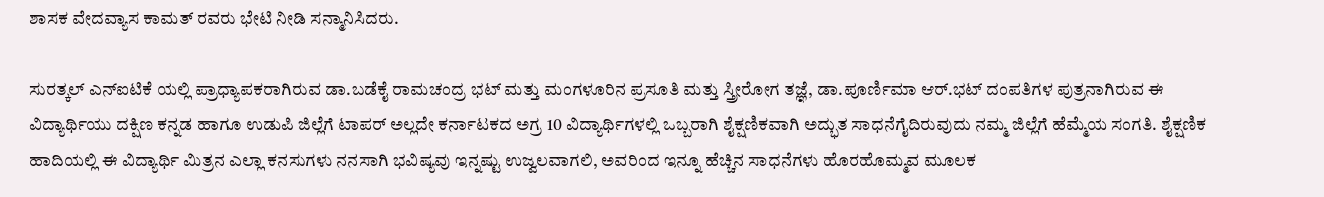ಶಾಸಕ ವೇದವ್ಯಾಸ ಕಾಮತ್ ರವರು ಭೇಟಿ ನೀಡಿ ಸನ್ಮಾನಿಸಿದರು.

ಸುರತ್ಕಲ್ ಎನ್‌ಐಟಿಕೆ ಯಲ್ಲಿ ಪ್ರಾಧ್ಯಾಪಕರಾಗಿರುವ ಡಾ.ಬಡೆಕೈ ರಾಮಚಂದ್ರ ಭಟ್ ಮತ್ತು ಮಂಗಳೂರಿನ ಪ್ರಸೂತಿ ಮತ್ತು ಸ್ತ್ರೀರೋಗ ತಜ್ಞೆ, ಡಾ.ಪೂರ್ಣಿಮಾ ಆರ್.ಭಟ್ ದಂಪತಿಗಳ ಪುತ್ರನಾಗಿರುವ ಈ ವಿದ್ಯಾರ್ಥಿಯು ದಕ್ಷಿಣ ಕನ್ನಡ ಹಾಗೂ ಉಡುಪಿ ಜಿಲ್ಲೆಗೆ ಟಾಪ‌ರ್ ಅಲ್ಲದೇ ಕರ್ನಾಟಕದ ಅಗ್ರ 10 ವಿದ್ಯಾರ್ಥಿಗಳಲ್ಲಿ ಒಬ್ಬರಾಗಿ ಶೈಕ್ಷಣಿಕವಾಗಿ ಅದ್ಭುತ ಸಾಧನೆಗೈದಿರುವುದು ನಮ್ಮ ಜಿಲ್ಲೆಗೆ ಹೆಮ್ಮೆಯ ಸಂಗತಿ. ಶೈಕ್ಷಣಿಕ ಹಾದಿಯಲ್ಲಿ ಈ ವಿದ್ಯಾರ್ಥಿ ಮಿತ್ರನ ಎಲ್ಲಾ ಕನಸುಗಳು ನನಸಾಗಿ ಭವಿಷ್ಯವು ಇನ್ನಷ್ಟು ಉಜ್ವಲವಾಗಲಿ, ಅವರಿಂದ ಇನ್ನೂ ಹೆಚ್ಚಿನ ಸಾಧನೆಗಳು ಹೊರಹೊಮ್ಮವ ಮೂಲಕ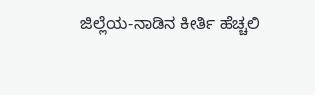ಜಿಲ್ಲೆಯ-ನಾಡಿನ ಕೀರ್ತಿ ಹೆಚ್ಚಲಿ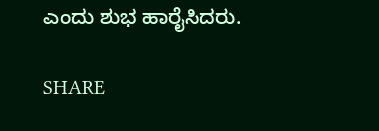ಎಂದು ಶುಭ ಹಾರೈಸಿದರು.

SHARE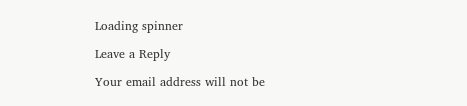Loading spinner

Leave a Reply

Your email address will not be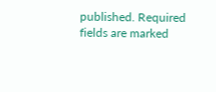published. Required fields are marked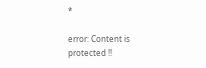*

error: Content is protected !!